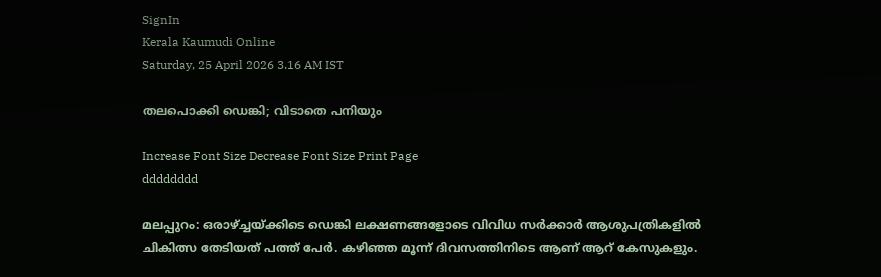SignIn
Kerala Kaumudi Online
Saturday, 25 April 2026 3.16 AM IST

തലപൊക്കി ഡെങ്കി; വിടാതെ പനിയും

Increase Font Size Decrease Font Size Print Page
dddddddd

മലപ്പുറം: ഒരാഴ്ച്ചയ്ക്കിടെ ഡെങ്കി ലക്ഷണങ്ങളോടെ വിവിധ സർക്കാർ ആശുപത്രികളിൽ ചികിത്സ തേടിയത് പത്ത് പേ‌ർ. കഴിഞ്ഞ മൂന്ന് ദിവസത്തിനിടെ ആണ് ആറ് കേസുകളും.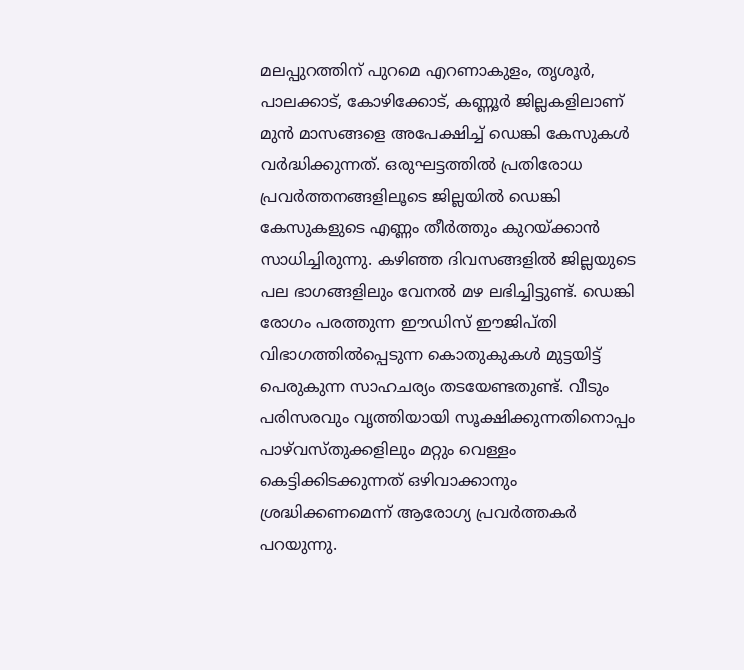മലപ്പുറത്തിന് പുറമെ എറണാകുളം, തൃശൂർ, പാലക്കാട്, കോഴിക്കോട്, കണ്ണൂർ‌ ജില്ലകളിലാണ് മുൻ മാസങ്ങളെ അപേക്ഷിച്ച് ഡെങ്കി കേസുകൾ വർദ്ധിക്കുന്നത്. ഒരുഘട്ടത്തിൽ പ്രതിരോധ പ്രവർത്തനങ്ങളിലൂടെ ജില്ലയിൽ ഡെങ്കി കേസുകളുടെ എണ്ണം തീ‌ർത്തും കുറയ്ക്കാൻ സാധിച്ചിരുന്നു. കഴിഞ്ഞ‍ ദിവസങ്ങളിൽ ജില്ലയുടെ പല ഭാഗങ്ങളിലും വേനൽ മഴ ലഭിച്ചിട്ടുണ്ട്. ഡെങ്കി രോഗം പരത്തുന്ന ഈഡിസ് ഈജിപ്തി വിഭാഗത്തിൽപ്പെടുന്ന കൊതുകുകൾ മുട്ടയിട്ട് പെരുകുന്ന സാഹചര്യം തടയേണ്ടതുണ്ട്. വീടും പരിസരവും വൃത്തിയായി സൂക്ഷിക്കുന്നതിനൊപ്പം പാഴ്‌വസ്തുക്കളിലും മറ്റും വെള്ളം കെട്ടിക്കിടക്കുന്നത് ഒഴിവാക്കാനും ശ്രദ്ധിക്കണമെന്ന് ആരോഗ്യ പ്രവർത്തക‌ർ പറയുന്നു.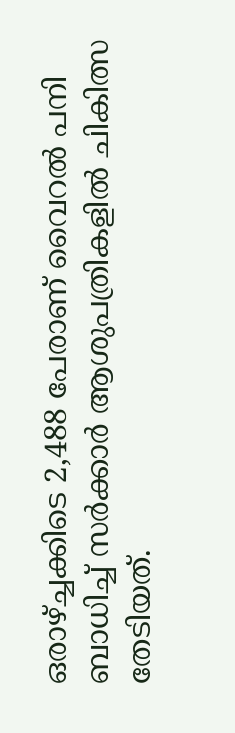ഒരാഴ്ച്ചക്കിടെ 2,488 പേരാണ് വൈറൽ പനി ബാധിച്ച് സർക്കാർ ആശുപത്രികളിൽ ചികിത്സ തേടിയത്.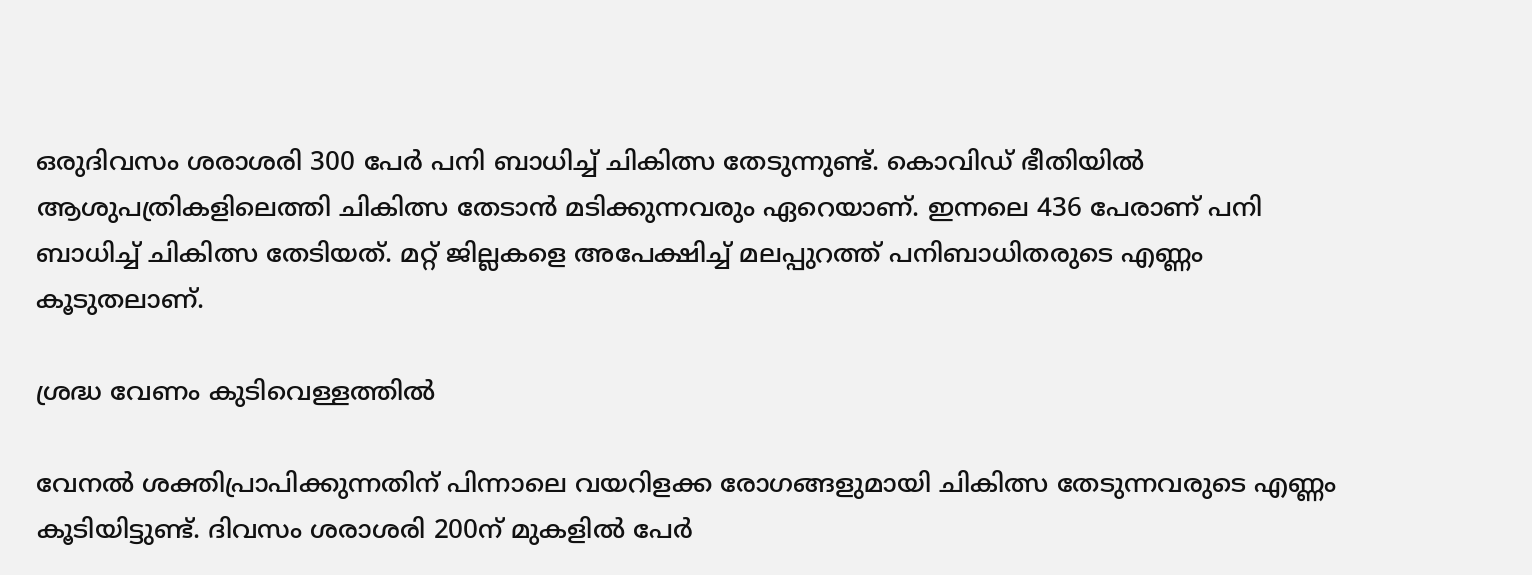ഒരുദിവസം ശരാശരി 300 പേർ‌ പനി ബാധിച്ച് ചികിത്സ തേടുന്നുണ്ട്. കൊവിഡ് ഭീതിയിൽ ആശുപത്രികളിലെത്തി ചികിത്സ തേടാൻ മടിക്കുന്നവരും ഏറെയാണ്. ഇന്നലെ 436 പേരാണ് പനി ബാധിച്ച് ചികിത്സ തേടിയത്. മറ്റ് ജില്ലകളെ അപേക്ഷിച്ച് മലപ്പുറത്ത് പനിബാധിതരുടെ എണ്ണം കൂടുതലാണ്.

ശ്രദ്ധ വേണം കുടിവെള്ളത്തിൽ

വേനൽ ശക്തിപ്രാപിക്കുന്നതിന് പിന്നാലെ വയറിളക്ക രോഗങ്ങളുമായി ചികിത്സ തേടുന്നവരുടെ എണ്ണം കൂടിയിട്ടുണ്ട്. ദിവസം ശരാശരി 200ന് മുകളിൽ പേർ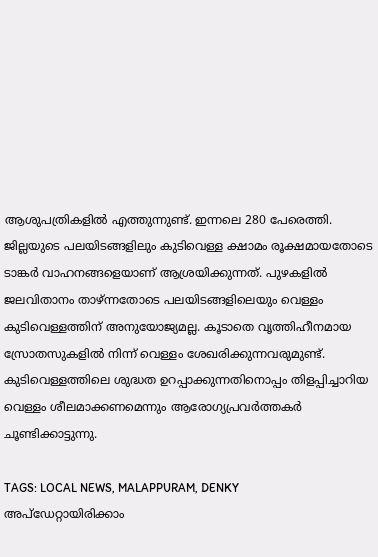ആശുപത്രികളിൽ എത്തുന്നുണ്ട്. ഇന്നലെ 280 പേരെത്തി. ജില്ലയുടെ പലയിടങ്ങളിലും കുടിവെള്ള ക്ഷാമം രൂക്ഷമായതോടെ ടാങ്കർ വാഹനങ്ങളെയാണ് ആശ്രയിക്കുന്നത്. പുഴകളിൽ ജലവിതാനം താഴ്ന്നതോടെ പലയിടങ്ങളിലെയും വെള്ളം കുടിവെള്ളത്തിന് അനുയോജ്യമല്ല. കൂടാതെ വൃത്തിഹീനമായ സ്രോതസുകളിൽ നിന്ന് വെള്ളം ശേഖരിക്കുന്നവരുമുണ്ട്. കുടിവെള്ളത്തിലെ ശുദ്ധത ഉറപ്പാക്കുന്നതിനൊപ്പം തിളപ്പിച്ചാറിയ വെള്ളം ശീലമാക്കണമെന്നും ആരോഗ്യപ്രവർത്തക‌ർ ചൂണ്ടിക്കാട്ടുന്നു.

TAGS: LOCAL NEWS, MALAPPURAM, DENKY
അപ്ഡേറ്റായിരിക്കാം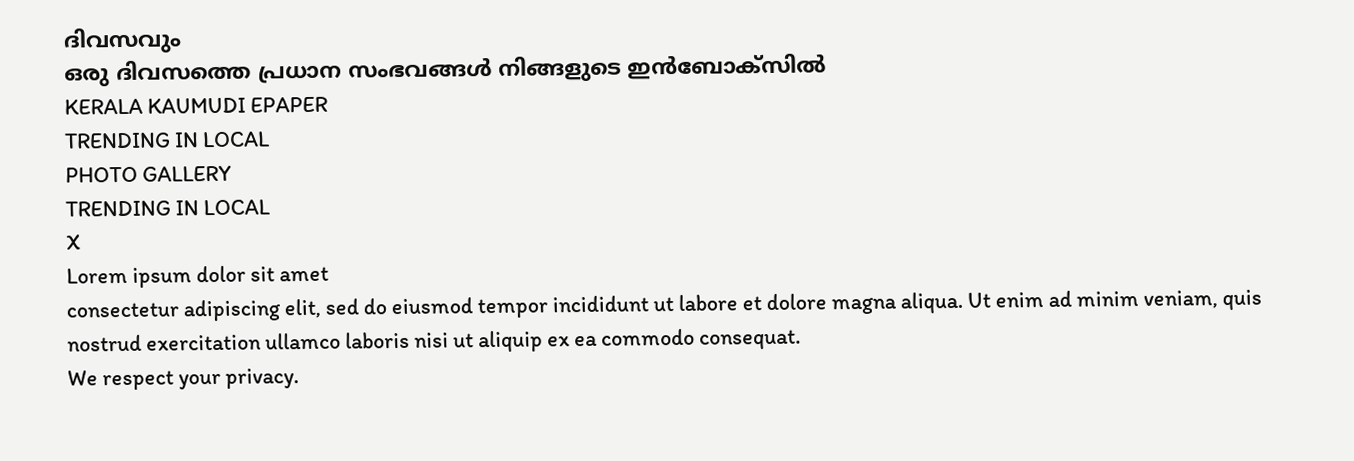ദിവസവും
ഒരു ദിവസത്തെ പ്രധാന സംഭവങ്ങൾ നിങ്ങളുടെ ഇൻബോക്സിൽ
KERALA KAUMUDI EPAPER
TRENDING IN LOCAL
PHOTO GALLERY
TRENDING IN LOCAL
X
Lorem ipsum dolor sit amet
consectetur adipiscing elit, sed do eiusmod tempor incididunt ut labore et dolore magna aliqua. Ut enim ad minim veniam, quis nostrud exercitation ullamco laboris nisi ut aliquip ex ea commodo consequat.
We respect your privacy.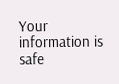Your information is safe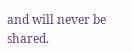and will never be shared.